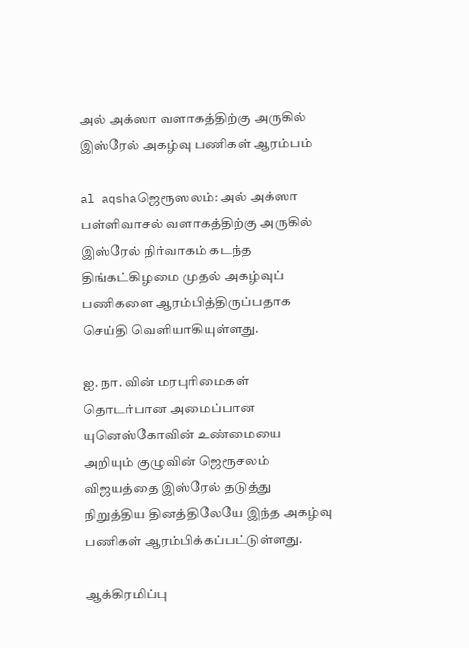அல் அக்ஸா வளாகத்திற்கு அருகில் இஸ்ரேல் அகழ்வு பணிகள் ஆரம்பம்

al aqshaஜெரூஸலம்: அல் அக்ஸா பள்ளிவாசல் வளாகத்திற்கு அருகில் இஸ்ரேல் நிர்வாகம் கடந்த திங்கட்கிழமை முதல் அகழ்வுப் பணிகளை ஆரம்பித்திருப்பதாக செய்தி வெளியாகியுள்ளது.

ஐ. நா. வின் மரபுரிமைகள் தொடர்பான அமைப்பான யுனெஸ்கோவின் உண்மையை அறியும் குழுவின் ஜெரூசலம் விஜயத்தை இஸ்ரேல் தடுத்து நிறுத்திய தினத்திலேயே இந்த அகழ்வு பணிகள் ஆரம்பிக்கப்பட்டுள்ளது.

ஆக்கிரமிப்பு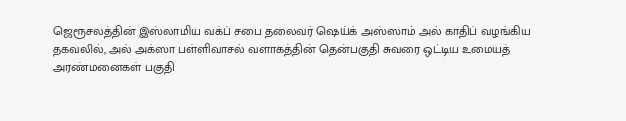ஜெரூசலத்தின் இஸ்லாமிய வக்ப் சபை தலைவர் ஷெய்க் அஸ்ஸாம் அல் காதிப் வழங்கிய தகவலில், அல் அக்ஸா பள்ளிவாசல் வளாகத்தின் தென்பகுதி சுவரை ஒட்டிய உமையத் அரண்மனைகள் பகுதி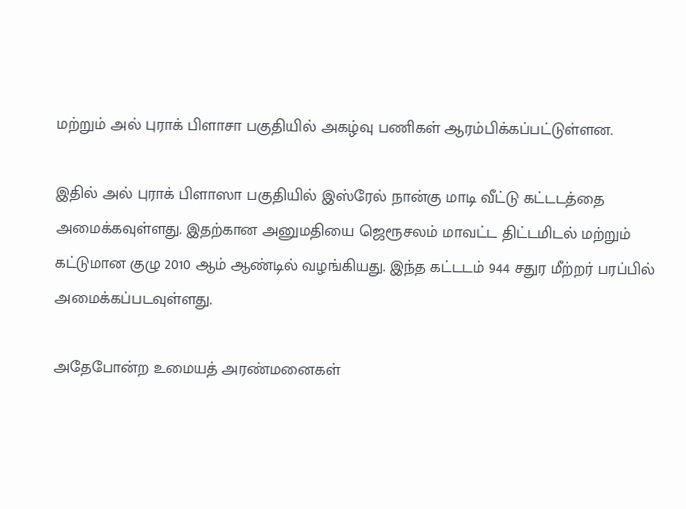மற்றும் அல் புராக் பிளாசா பகுதியில் அகழ்வு பணிகள் ஆரம்பிக்கப்பட்டுள்ளன.

இதில் அல் புராக் பிளாஸா பகுதியில் இஸ்ரேல் நான்கு மாடி வீட்டு கட்டடத்தை அமைக்கவுள்ளது. இதற்கான அனுமதியை ஜெரூசலம் மாவட்ட திட்டமிடல் மற்றும் கட்டுமான குழு 2010 ஆம் ஆண்டில் வழங்கியது. இந்த கட்டடம் 944 சதுர மீற்றர் பரப்பில் அமைக்கப்படவுள்ளது.

அதேபோன்ற உமையத் அரண்மனைகள்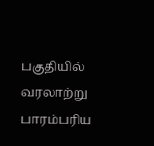பகுதியில் வரலாற்று பாரம்பரிய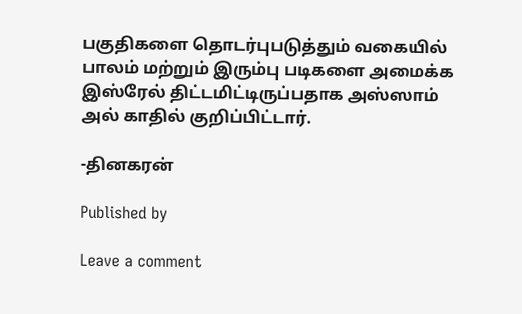பகுதிகளை தொடர்புபடுத்தும் வகையில் பாலம் மற்றும் இரும்பு படிகளை அமைக்க இஸ்ரேல் திட்டமிட்டிருப்பதாக அஸ்ஸாம் அல் காதில் குறிப்பிட்டார்.

-தினகரன்

Published by

Leave a comment